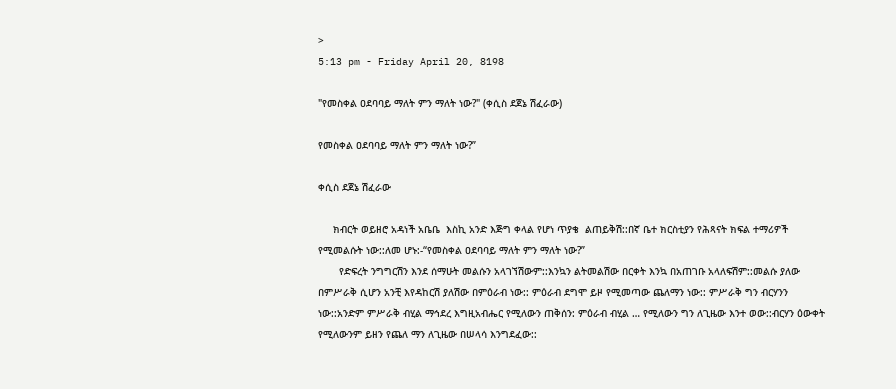>
5:13 pm - Friday April 20, 8198

"የመስቀል ዐደባባይ ማለት ምን ማለት ነው?" (ቀሲስ ደጀኔ ሽፈራው)

የመስቀል ዐደባባይ ማለት ምን ማለት ነው?”

ቀሲስ ደጀኔ ሽፈራው

     ክብርት ወይዘሮ አዳነች አቤቤ  እስኪ አንድ እጅግ ቀላል የሆነ ጥያቄ  ልጠይቅሽ::በኛ ቤተ ክርስቲያን የሕጻናት ክፍል ተማሪዎች የሚመልሱት ነው::ለመ ሆኑ:-“የመስቀል ዐደባባይ ማለት ምን ማለት ነው?”
       የድፍረት ንግግርሽን እንደ ሰማሁት መልሱን አላገኘሽውም::እንኳን ልትመልሽው በርቀት እንኳ በአጠገቡ አላለፍሽም::መልሱ ያለው በምሥራቅ ሲሆን አንቺ እየዳከርሽ ያለሽው በምዕራብ ነው:: ምዕራብ ደግሞ ይዞ የሚመጣው ጨለማን ነው:: ምሥራቅ ግን ብርሃንን ነው::አንድም ምሥራቅ ብሂል ማኅደረ እግዚአብሔር የሚለውን ጠቅሰን: ምዕራብ ብሂል … የሚለውን ግን ለጊዜው እንተ ወው::ብርሃን ዕውቀት የሚለውንም ይዘን የጨለ ማን ለጊዜው በሠላሳ እንግደፈው::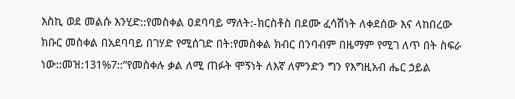እስኪ ወደ መልሱ እንሂድ::የመስቀል ዐደባባይ ማለት:-ክርስቶስ በደሙ ፈሳሽነት ለቀደሰው እና ላከበረው ክቡር መስቀል በአደባባይ በገሃድ የሚሰገድ በት:የመስቀል ክብር በንባብም በዜማም የሚገ ለጥ በት ስፍራ ነው::መዝ:131%7::”የመስቀሉ ቃል ለሚ ጠፉት ሞኝነት ለእኛ ለምንድን ግን የእግዚአብ ሔር ኃይል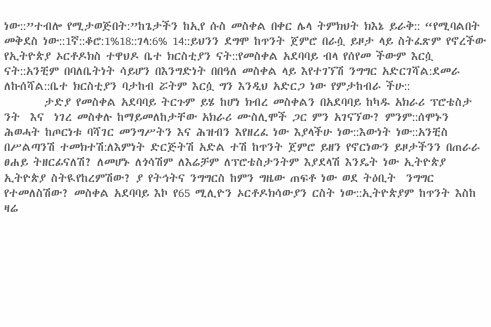ነው::”ተብሎ የሚታወጅበት:”ከጌታችን ከኢየ ሱስ መስቀል በቀር ሌላ ትምክህት ክእኔ ይራቅ:: “የሚባልበት  መቅደስ ነው::1ኛ::ቆሮ:1%18::ገላ:6% 14::ይህንን ደግሞ ከጥንት ጀምሮ በራሷ ይዞታ ላይ ስትፈጽም የኖረችው የኢትዮጵያ ኦርቶዶክስ ተዋህዶ ቤተ ክርስቲያን ናት::የመስቀል አደባባይ ብላ የሰየመ ችውም እርሷ ናት::አንቺም በባለቤትነት ሳይሆን በእንግድነት በበዓለ መስቀል ላይ እየተገኘሽ ንግግር አድርገሻል:ደመራ ለኩሰሻል::ቤተ ክርስቲያን ባታከብ ሯትም እርሷ ግን እንዲህ አድርጋ ነው የምታከብራ ችሁ::
        ታድያ የመስቀል አደባባይ ትርጉም ይሄ ከሆነ ክብረ መስቀልን በአደባባይ ከካዱ አክራሪ ፕሮቴስታ ንት  እና  ነገረ መስቀሉ ከማይመለከታቸው አክራሪ ሙስሊሞች ጋር ምን አገናኘው? ምንም::ሰሞኑን ሕወሓት ከጦርነቱ ባሻገር መንግሥትን እና ሕዝብን እየዘረፈ ነው እያላችሁ ነው::እውነት ነው::አንቺስ በሥልጣንሽ ተመክተሽ:ለእምነት ድርጅትሽ አድል ተሽ ከጥንት ጀምሮ ይዘን የኖርነውን ይዞታችንን በጠራራ ፀሐይ ትዘርፊናለሽ? ለመሆኑ ለጎሳሽም ለእሬቻም ለፕሮቴስታንትም እያደላሽ እንዴት ነው ኢትዮጵያ ኢትዮጵያ ስትዪየከረምሽው? ያ የትኅትና ንግግርስ ከምን ግዜው ጠፍቶ ነው ወደ ትዕቢት  ንግግር  የተመለስሽው? መስቀል አደባባይ እኮ የ65 ሚሊዮን ኦርቶዶክሳውያን ርስት ነው::ኢትዮጵያም ከጥንት እስከ ዛሬ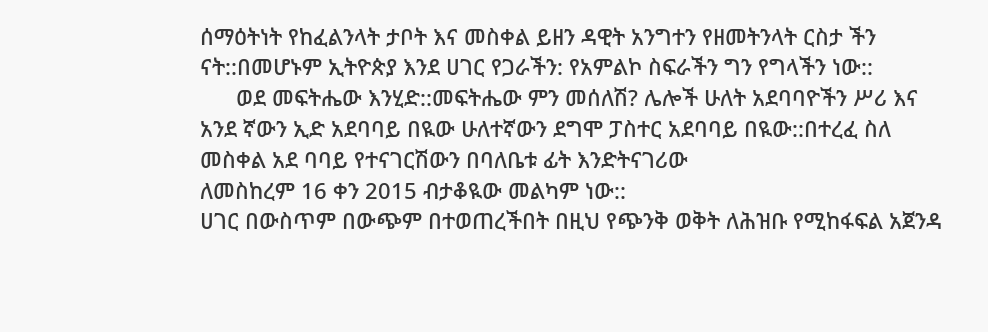ሰማዕትነት የከፈልንላት ታቦት እና መስቀል ይዘን ዳዊት አንግተን የዘመትንላት ርስታ ችን ናት::በመሆኑም ኢትዮጵያ እንደ ሀገር የጋራችን: የአምልኮ ስፍራችን ግን የግላችን ነው::
      ወደ መፍትሔው እንሂድ::መፍትሔው ምን መሰለሽ? ሌሎች ሁለት አደባባዮችን ሥሪ እና አንደ ኛውን ኢድ አደባባይ በዪው ሁለተኛውን ደግሞ ፓስተር አደባባይ በዪው::በተረፈ ስለ መስቀል አደ ባባይ የተናገርሽውን በባለቤቱ ፊት እንድትናገሪው
ለመስከረም 16 ቀን 2015 ብታቆዪው መልካም ነው::
ሀገር በውስጥም በውጭም በተወጠረችበት በዚህ የጭንቅ ወቅት ለሕዝቡ የሚከፋፍል አጀንዳ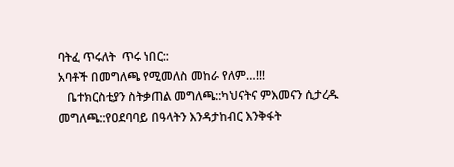ባትፈ ጥሩለት  ጥሩ ነበር::
አባቶች በመግለጫ የሚመለስ መከራ የለም…!!!
   ቤተክርስቲያን ስትቃጠል መግለጫ::ካህናትና ምእመናን ሲታረዱ መግለጫ::የዐደባባይ በዓላትን እንዳታከብር እንቅፋት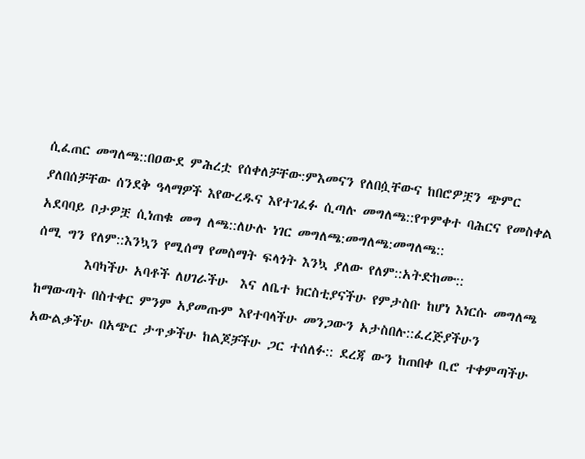ሲፈጠር መግለጫ::በዐውደ ምሕረቷ የሰቀለቻቸው:ምእመናን የለበሷቸውና ከበሮዎቿን ጭምር ያለበሰቻቸው ሰንደቅ ዓላማዎች እየውረዱና እየተገፈፉ ሲጣሉ መግለጫ::የጥምቀተ ባሕርና የመስቀል አደባባይ ቦታዎቿ ሲነጠቁ መግ ለጫ::ለሁሉ ነገር መግለጫ:መግለጫ:መግለጫ::
ሰሚ ግን የለም::እንኳን የሚሰማ የመስማት ፍላጎት እንኳ ያለው የለም::አትድከሙ::
        እባካችሁ አባቶች ለሀገራችሁ  እና ለቤተ ክርስቲያናችሁ የምታስቡ ከሆነ እነርሱ መግለጫ ከማውጣት በስተቀር ምንም አያመጡም እየተባላችሁ መንጋውን አታስበሉ::ፈረጅያችሁን አውልቃችሁ በአጭር ታጥቃችሁ ከልጆቻችሁ ጋር ተሰለፉ:: ደረጃ ውን ከጠበቀ ቢሮ ተቀምጣችሁ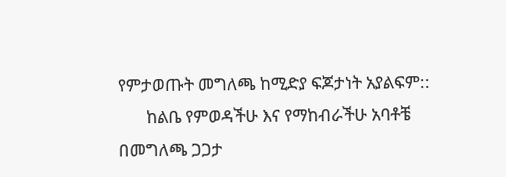የምታወጡት መግለጫ ከሚድያ ፍጆታነት አያልፍም::
       ከልቤ የምወዳችሁ እና የማከብራችሁ አባቶቼ በመግለጫ ጋጋታ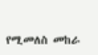የሚመለስ መከራ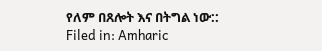የለም በጸሎት እና በትግል ነው::
Filed in: Amharic